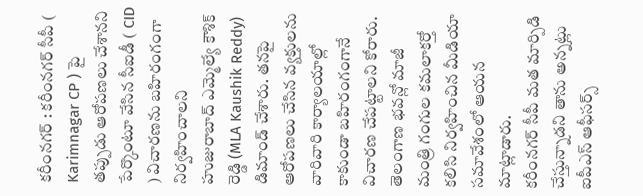కరీంనగర్ : కరీంనగర్ సీపీ ( Karimnagar CP ) పై తప్పుడు ఆరోపణలు చేశానని పేర్కొంటూ వేసిన సీఐడీ ( CID ) విచారణను బహిరంగంగా నిర్వహించాలని హుజురాబాద్ ఎమ్మెల్యే కౌశిక్ రెడ్డి (MLA Kaushik Reddy) డిమాండ్ చేశారు. తనపై ఆరోపణలు చేసిన వ్యక్తులను వారివారి కార్యాలయాల్లో కాకుండా బహిరంగంగానే విచారణ చేపట్టాలని కోరారు. తెలంగాణ భవన్లో మాజీ మంత్రి గంగుల కమలాకర్తో కలిసి నిర్వహించిన మీడియా సమావేశంలో ఆయన మాట్లాడారు.
కరీంనగర్ సీపీ మత మార్పిడి చేస్తున్నాడని తాను అన్నట్లు ఐపీఎస్ ఆఫీసర్స్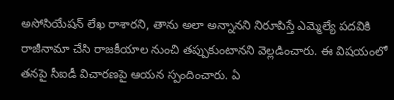అసోసియేషన్ లేఖ రాశారని, తాను అలా అన్నానని నిరూపిస్తే ఎమ్మెల్యే పదవికి రాజీనామా చేసి రాజకీయాల నుంచి తప్పుకుంటానని వెల్లడించారు. ఈ విషయంలో తనపై సీఐడీ విచారణపై ఆయన స్పందించారు. ఏ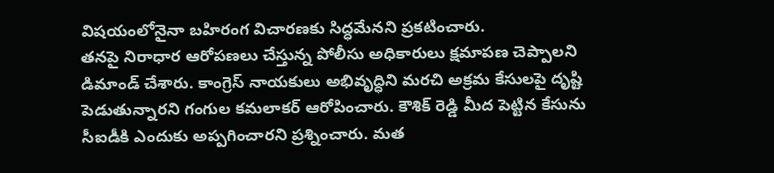విషయంలోనైనా బహిరంగ విచారణకు సిద్ధమేనని ప్రకటించారు.
తనపై నిరాధార ఆరోపణలు చేస్తున్న పోలీసు అధికారులు క్షమాపణ చెప్పాలని డిమాండ్ చేశారు. కాంగ్రెస్ నాయకులు అభివృద్ధిని మరచి అక్రమ కేసులపై దృష్టి పెడుతున్నారని గంగుల కమలాకర్ ఆరోపించారు. కౌశిక్ రెడ్డి మీద పెట్టిన కేసును సీఐడీకి ఎందుకు అప్పగించారని ప్రశ్నించారు. మత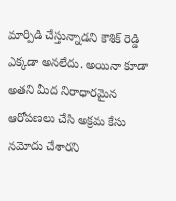మార్పిడి చేస్తున్నాడని కౌశిక్ రెడ్డి ఎక్కడా అనలేదు. అయినా కూడా అతని మీద నిరాధారమైన ఆరోపణలు చేసి అక్రమ కేసు నమోదు చేశారని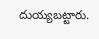దుయ్యబట్టారు.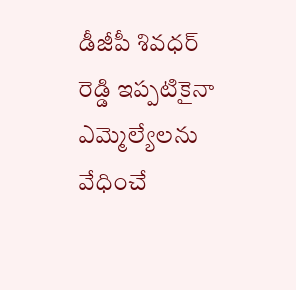డీజీపీ శివధర్ రెడ్డి ఇప్పటికైనా ఎమ్మెల్యేలను వేధించే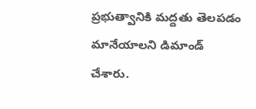ప్రభుత్వానికి మద్దతు తెలపడం మానేయాలని డిమాండ్ చేశారు.